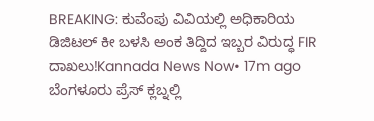BREAKING: ಕುವೆಂಪು ವಿವಿಯಲ್ಲಿ ಅಧಿಕಾರಿಯ ಡಿಜಿಟಲ್ ಕೀ ಬಳಸಿ ಅಂಕ ತಿದ್ದಿದ ಇಬ್ಬರ ವಿರುದ್ಧ FIR ದಾಖಲು!Kannada News Now• 17m ago
ಬೆಂಗಳೂರು ಪ್ರೆಸ್ ಕ್ಲಬ್ನಲ್ಲಿ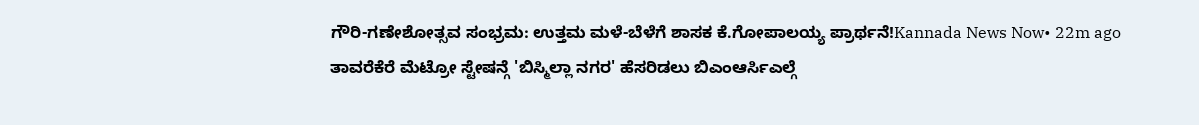ಗೌರಿ-ಗಣೇಶೋತ್ಸವ ಸಂಭ್ರಮ: ಉತ್ತಮ ಮಳೆ-ಬೆಳೆಗೆ ಶಾಸಕ ಕೆ.ಗೋಪಾಲಯ್ಯ ಪ್ರಾರ್ಥನೆ!Kannada News Now• 22m ago
ತಾವರೆಕೆರೆ ಮೆಟ್ರೋ ಸ್ಟೇಷನ್ಗೆ 'ಬಿಸ್ಮಿಲ್ಲಾ ನಗರ' ಹೆಸರಿಡಲು ಬಿಎಂಆರ್ಸಿಎಲ್ಗೆ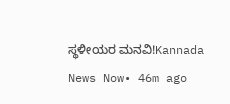ಸ್ಥಳೀಯರ ಮನವಿ!Kannada News Now• 46m ago